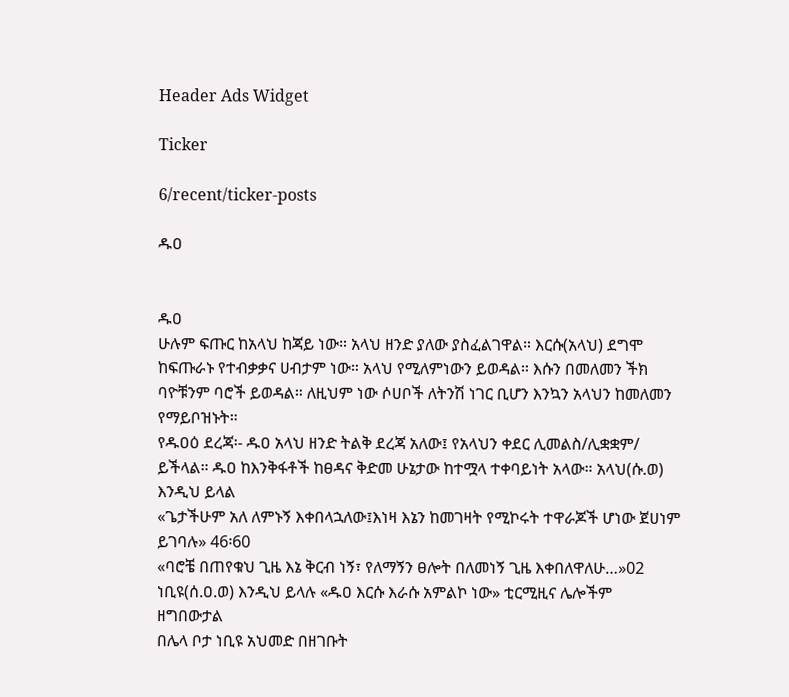Header Ads Widget

Ticker

6/recent/ticker-posts

ዱዐ


ዱዐ
ሁሉም ፍጡር ከአላህ ከጃይ ነው። አላህ ዘንድ ያለው ያስፈልገዋል። እርሱ(አላህ) ደግሞ ከፍጡራኑ የተብቃቃና ሀብታም ነው። አላህ የሚለምነውን ይወዳል። እሱን በመለመን ችክ ባዮቹንም ባሮች ይወዳል። ለዚህም ነው ሶሀቦች ለትንሽ ነገር ቢሆን እንኳን አላህን ከመለመን የማይቦዝኑት።
የዱዐዕ ደረጃ፡- ዱዐ አላህ ዘንድ ትልቅ ደረጃ አለው፤ የአላህን ቀደር ሊመልስ/ሊቋቋም/ ይችላል። ዱዐ ከእንቅፋቶች ከፀዳና ቅድመ ሁኔታው ከተሟላ ተቀባይነት አላው። አላህ(ሱ.ወ) እንዲህ ይላል
«ጌታችሁም አለ ለምኑኝ እቀበላኋለው፤እነዛ እኔን ከመገዛት የሚኮሩት ተዋራጆች ሆነው ጀሀነም ይገባሉ» 46፡60
«ባሮቼ በጠየቁህ ጊዜ እኔ ቅርብ ነኝ፣ የለማኝን ፀሎት በለመነኝ ጊዜ እቀበለዋለሁ…»02
ነቢዩ(ሰ.ዐ.ወ) እንዲህ ይላሉ «ዱዐ እርሱ እራሱ አምልኮ ነው» ቲርሚዚና ሌሎችም ዘግበውታል
በሌላ ቦታ ነቢዩ አህመድ በዘገቡት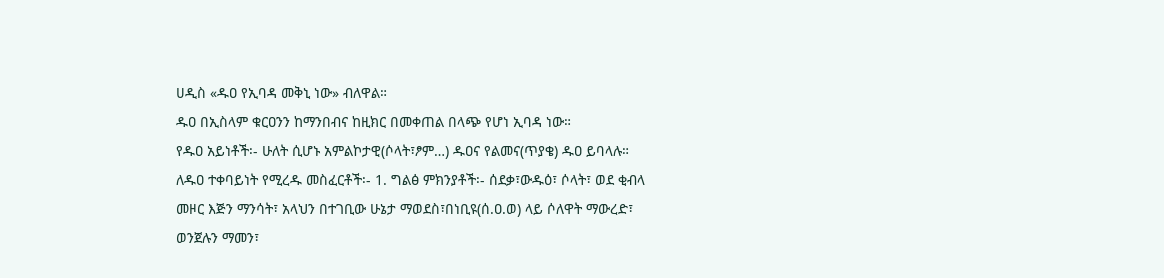ሀዲስ «ዱዐ የኢባዳ መቅኒ ነው» ብለዋል።
ዱዐ በኢስላም ቁርዐንን ከማንበብና ከዚክር በመቀጠል በላጭ የሆነ ኢባዳ ነው።
የዱዐ አይነቶች፡- ሁለት ሲሆኑ አምልኮታዊ(ሶላት፣ፆም…) ዱዐና የልመና(ጥያቄ) ዱዐ ይባላሉ።
ለዱዐ ተቀባይነት የሚረዱ መስፈርቶች፡- 1. ግልፅ ምክንያቶች፡- ሰደቃ፣ውዱዕ፣ ሶላት፣ ወደ ቂብላ መዞር እጅን ማንሳት፣ አላህን በተገቢው ሁኔታ ማወደስ፣በነቢዩ(ሰ.ዐ.ወ) ላይ ሶለዋት ማውረድ፣ ወንጀሉን ማመን፣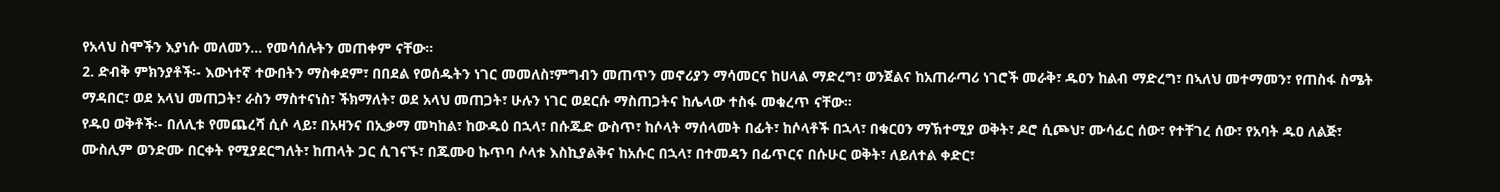የአላህ ስሞችን እያነሱ መለመን… የመሳሰሉትን መጠቀም ናቸው።
2. ድብቅ ምክንያቶች፡- እውነተኛ ተውበትን ማስቀደም፣ በበደል የወሰዱትን ነገር መመለስ፣ምግብን መጠጥን መኖሪያን ማሳመርና ከሀላል ማድረግ፣ ወንጀልና ከአጠራጣሪ ነገሮች መራቅ፣ ዱዐን ከልብ ማድረግ፣ በኣለህ መተማመን፣ የጠስፋ ስሜት ማዳበር፣ ወደ አላህ መጠጋት፣ ራስን ማስተናነስ፣ ችክማለት፣ ወደ አላህ መጠጋት፣ ሁሉን ነገር ወደርሱ ማስጠጋትና ከሌላው ተስፋ መቁረጥ ናቸው።
የዱዐ ወቅቶች፡- በለሊቱ የመጨረሻ ሲሶ ላይ፣ በአዛንና በኢቃማ መካከል፣ ከውዱዕ በኋላ፣ በሱጁድ ውስጥ፣ ከሶላት ማሰላመት በፊት፣ ከሶላቶች በኋላ፣ በቁርዐን ማኽተሚያ ወቅት፣ ዶሮ ሲጮህ፣ ሙሳፊር ሰው፣ የተቸገረ ሰው፣ የአባት ዱዐ ለልጅ፣ ሙስሊም ወንድሙ በርቀት የሚያደርግለት፣ ከጠላት ጋር ሲገናኙ፣ በጁሙዐ ኩጥባ ሶላቱ እስኪያልቅና ከአሱር በኋላ፣ በተመዳን በፊጥርና በሱሁር ወቅት፣ ለይለተል ቀድር፣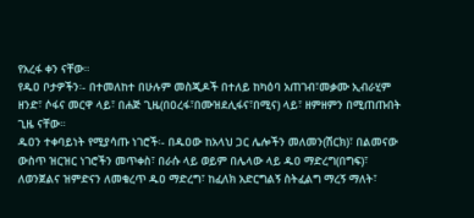የአረፋ ቀን ናቸው።
የዱዐ ቦታዎችን፡- በተመለከተ በሁሉም መስጂዶች በተለይ ከካዕባ አጠገብ፣መቃሙ ኢብራሂም ዘንድ፣ ሶፋና መርዋ ላይ፣ በሐጅ ጊዜ(በዐረፋ፣በሙዝደሊፋና፣በሚና) ላይ፣ ዘምዘምን በሚጠጡበት ጊዜ ናቸው።
ዱዐን ተቀባይነት የሚያሳጡ ነገሮች፡- በዱዐው ከአላህ ጋር ሌሎችን መለመን(ሽርክ)፣ በልመናው ውስጥ ዝርዝር ነገሮችን መጥቀስ፣ በራሱ ላይ ወይም በሌላው ላይ ዱዐ ማድረግ(በግፍ)፣ ለወንጀልና ዝምድናን ለመቁረጥ ዱዐ ማድረግ፣ ከፈለክ አድርግልኝ ስትፈልግ ማረኝ ማለት፣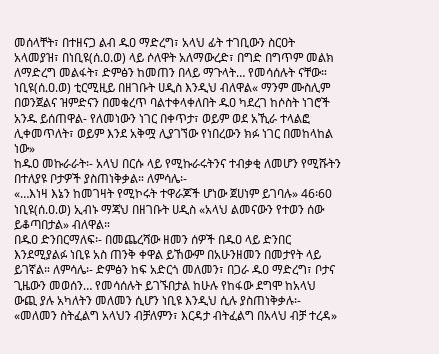መሰላቸት፣ በተዘናጋ ልብ ዱዐ ማድረግ፣ አላህ ፊት ተገቢውን ስርዐት አላመያዝ፣ በነቢዩ(ሰ.ዐ.ወ) ላይ ሶለዋት አለማውረድ፣ በግድ በግጥም መልክ ለማድረግ መልፋት፣ ድምፅን ከመጠን በላይ ማጉላት… የመሳሰሉት ናቸው።
ነቢዩ(ሰ.ዐ.ወ) ቲርሚዚይ በዘገቡት ሀዲስ እንዲህ ብለዋል« ማንም ሙስሊም በወንጀልና ዝምድናን በመቁረጥ ባልተቀላቀለበት ዱዐ ካደረገ ከሶስት ነገሮች አንዱ ይሰጠዋል- የለመነውን ነገር በቀጥታ፣ ወይም ወደ አኺራ ተላልፎ ሊቀመጥለት፣ ወይም እንደ አቅሟ ሊያገኘው የነበረውን ክፉ ነገር በመከላከል ነው»
ከዱዐ መኩራራት፡- አላህ በርሱ ላይ የሚኩራሩትንና ተብቃቂ ለመሆን የሚሹትን በተለያዩ ቦታዎች ያስጠነቅቃል። ለምሳሌ፡-
«…እነዛ እኔን ከመገዛት የሚኮሩት ተዋራጆች ሆነው ጀሀነም ይገባሉ» 46፡60
ነቢዩ(ሰ.ዐ.ወ) ኢብኑ ማጃህ በዘገቡት ሀዲስ «አላህ ልመናውን የተወን ሰው ይቆጣበታል» ብለዋል።
በዱዐ ድንበርማለፍ፡- በመጨረሻው ዘመን ሰዎች በዱዐ ላይ ድንበር እንደሚያልፉ ነቢዩ አስ ጠንቅ ቀዋል ይኸውም በአሁንዘመን በመታየት ላይ ይገኛል። ለምሳሌ፡- ድምፅን ከፍ አድርጎ መለመን፣ በጋራ ዱዐ ማድረግ፣ ቦታና ጊዜውን መወሰን… የመሳሰሉት ይገኙበታል ከሁሉ የከፋው ደግሞ ከአላህ ውጪ ያሉ አካለትን መለመን ሲሆን ነቢዩ እንዲህ ሲሉ ያስጠነቅቃሉ፡-
«መለመን ስትፈልግ አላህን ብቻለምን፣ እርዳታ ብትፈልግ በአላህ ብቻ ተረዳ»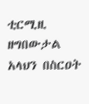ቲርሚዚ ዘግበውታል
አላህን በስርዐት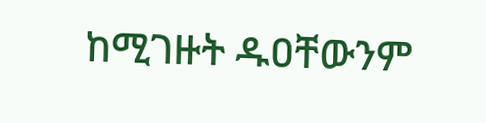ከሚገዙት ዱዐቸውንም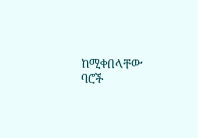ከሚቀበላቸው ባሮች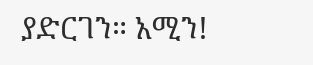ያድርገን። አሚን!